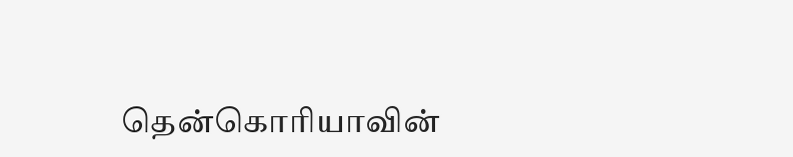தென்கொரியாவின்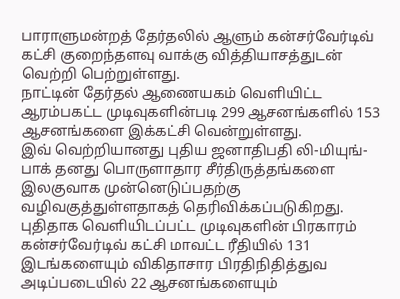பாராளுமன்றத் தேர்தலில் ஆளும் கன்சர்வேர்டிவ் கட்சி குறைந்தளவு வாக்கு வித்தியாசத்துடன் வெற்றி பெற்றுள்ளது.
நாட்டின் தேர்தல் ஆணையகம் வெளியிட்ட ஆரம்பகட்ட முடிவுகளின்படி 299 ஆசனங்களில் 153 ஆசனங்களை இக்கட்சி வென்றுள்ளது.
இவ் வெற்றியானது புதிய ஜனாதிபதி லி-மியுங்- பாக் தனது பொருளாதார சீர்திருத்தங்களை இலகுவாக முன்னெடுப்பதற்கு வழிவகுத்துள்ளதாகத் தெரிவிக்கப்படுகிறது.
புதிதாக வெளியிடப்பட்ட முடிவுகளின் பிரகாரம் கன்சர்வேர்டிவ் கட்சி மாவட்ட ரீதியில் 131 இடங்களையும் விகிதாசார பிரதிநிதித்துவ அடிப்படையில் 22 ஆசனங்களையும்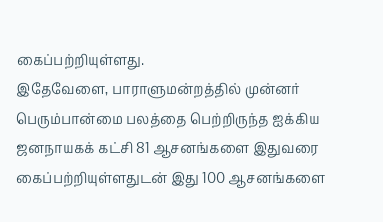கைப்பற்றியுள்ளது.
இதேவேளை, பாராளுமன்றத்தில் முன்னர் பெரும்பான்மை பலத்தை பெற்றிருந்த ஐக்கிய ஜனநாயகக் கட்சி 81 ஆசனங்களை இதுவரை கைப்பற்றியுள்ளதுடன் இது 100 ஆசனங்களை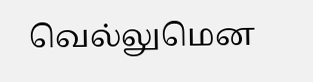வெல்லுமென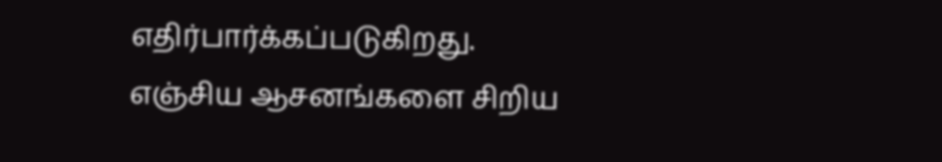எதிர்பார்க்கப்படுகிறது.
எஞ்சிய ஆசனங்களை சிறிய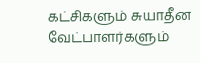கட்சிகளும் சுயாதீன வேட்பாளர்களும்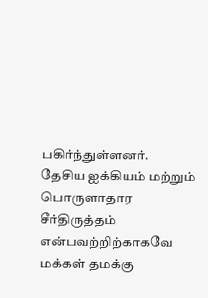பகிர்ந்துள்ளனர்.
தேசிய ஐக்கியம் மற்றும் பொருளாதார சீர்திருத்தம் என்பவற்றிற்காகவே மக்கள் தமக்கு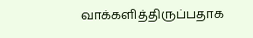வாக்களித்திருப்பதாக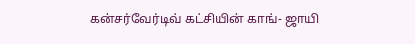கன்சர்வேர்டிவ் கட்சியின் காங்- ஜாயி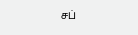சப்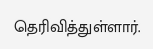தெரிவித்துள்ளார்.